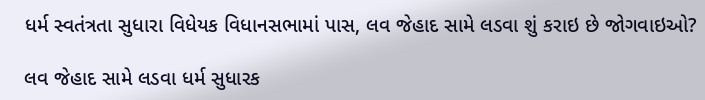ધર્મ સ્વતંત્રતા સુધારા વિધેયક વિધાનસભામાં પાસ, લવ જેહાદ સામે લડવા શું કરાઇ છે જોગવાઇઓ?

લવ જેહાદ સામે લડવા ધર્મ સુધારક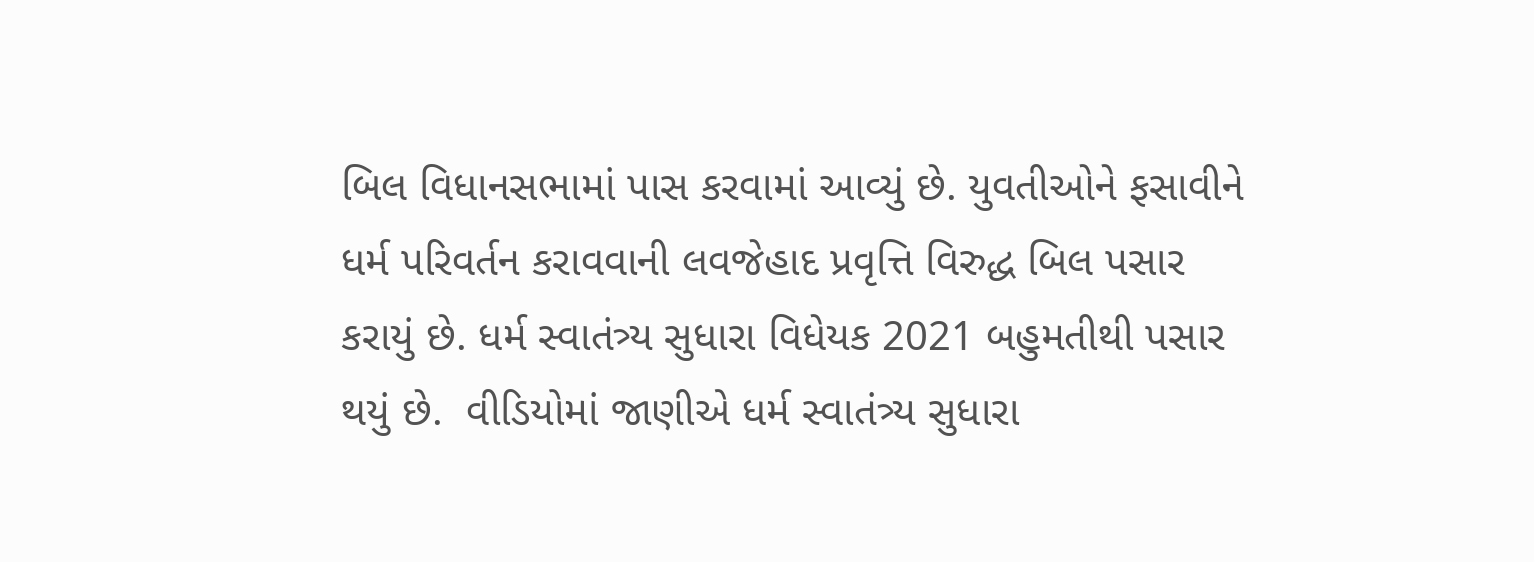બિલ વિધાનસભામાં પાસ કરવામાં આવ્યું છે. યુવતીઓને ફસાવીને ધર્મ પરિવર્તન કરાવવાની લવજેહાદ પ્રવૃત્તિ વિરુદ્ધ બિલ પસાર કરાયું છે. ધર્મ સ્વાતંત્ર્ય સુધારા વિધેયક 2021 બહુમતીથી પસાર થયું છે.  વીડિયોમાં જાણીએ ધર્મ સ્વાતંત્ર્ય સુધારા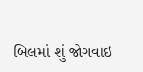બિલમાં શું જોગવાઇ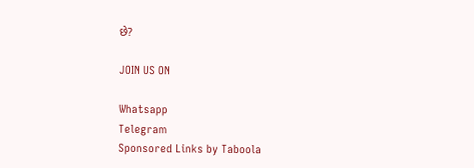છે?

JOIN US ON

Whatsapp
Telegram
Sponsored Links by Taboola